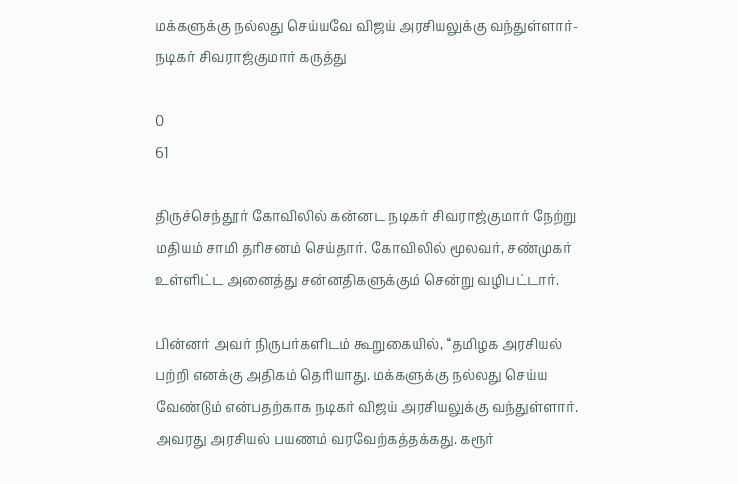மக்களுக்கு நல்லது செய்யவே விஜய் அரசியலுக்கு வந்துள்ளார்- நடிகர் சிவராஜ்குமார் கருத்து

0
61

திருச்செந்தூர் கோவிலில் கன்னட நடிகர் சிவராஜ்குமார் நேற்று மதியம் சாமி தரிசனம் செய்தார். கோவிலில் மூலவர், சண்முகர் உள்ளிட்ட அனைத்து சன்னதிகளுக்கும் சென்று வழிபட்டார்.

பின்னர் அவர் நிருபர்களிடம் கூறுகையில், ‘‘தமிழக அரசியல் பற்றி எனக்கு அதிகம் தெரியாது. மக்களுக்கு நல்லது செய்ய வேண்டும் என்பதற்காக நடிகர் விஜய் அரசியலுக்கு வந்துள்ளார். அவரது அரசியல் பயணம் வரவேற்கத்தக்கது. கரூர்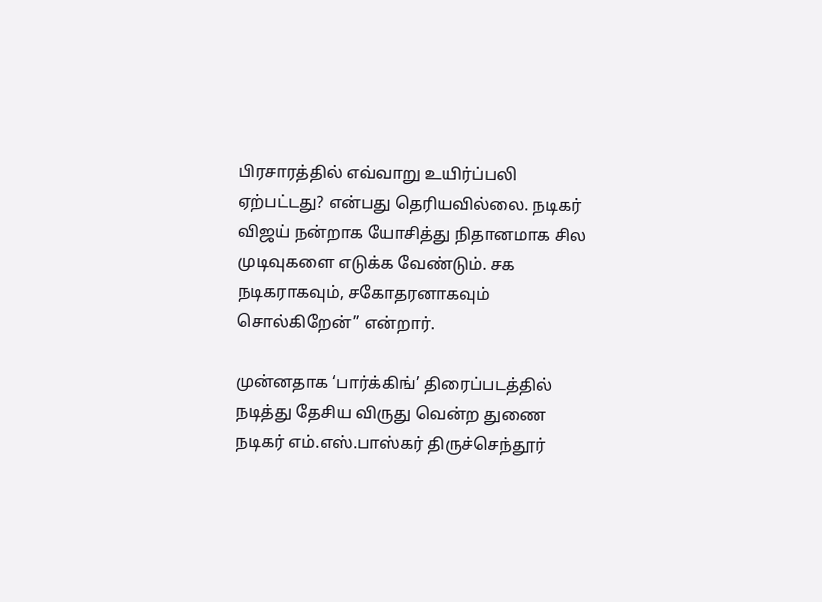பிரசாரத்தில் எவ்வாறு உயிர்ப்பலி ஏற்பட்டது? என்பது தெரியவில்லை. நடிகர் விஜய் நன்றாக யோசித்து நிதானமாக சில முடிவுகளை எடுக்க வேண்டும். சக நடிகராகவும், சகோதரனாகவும் சொல்கிறேன்’’ என்றார்.

முன்னதாக ‘பார்க்கிங்’ திரைப்படத்தில் நடித்து தேசிய விருது வென்ற துணை நடிகர் எம்.எஸ்.பாஸ்கர் திருச்செந்தூர்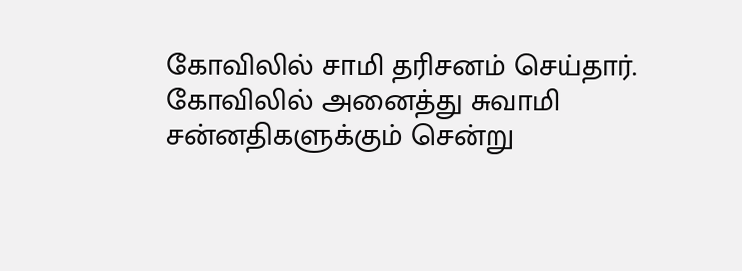கோவிலில் சாமி தரிசனம் செய்தார். கோவிலில் அனைத்து சுவாமி சன்னதிகளுக்கும் சென்று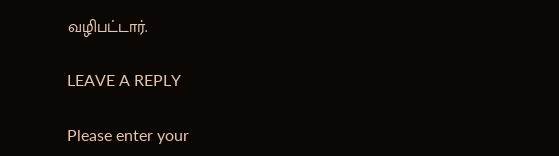வழிபட்டார்.

LEAVE A REPLY

Please enter your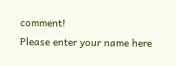comment!
Please enter your name here